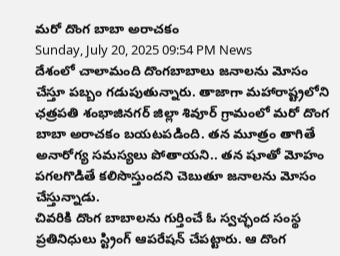మరో దొంగ బాబా అరాచకం
Sunday, July 20, 2025 09:54 PM News
దేశంలో చాలామంది దొంగబాబాలు జనాలను మోసం చేస్తూ పబ్బం గడుపుతున్నారు. తాజాగా మహారాష్ట్రలోని ఛత్రపతి శంభాజినగర్ జిల్లా శివూర్ గ్రామంలో మరో దొంగ బాబా అరాచకం బయటపడింది. తన మూత్రం తాగితే అనారోగ్య సమస్యలు పోతాయని.. తన షూతో మోహం పగలగొడితే కలిసొస్తుందని చెబుతూ జనాలను మోసం చేస్తున్నాడు.
చివరికి దొంగ బాబాలను గుర్తించే ఓ స్వచ్ఛంద సంస్థ ప్రతినిధులు స్ట్రింగ్ ఆపరేషన్ చేపట్టారు. ఆ దొంగ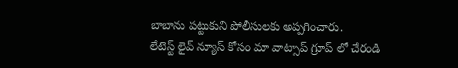బాబాను పట్టుకుని పోలీసులకు అప్పగించారు.
లేటెస్ట్ లైవ్ న్యూస్ కోసం మా వాట్సాప్ గ్రూప్ లో చేరండి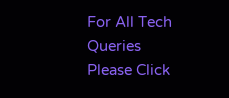For All Tech Queries Please Click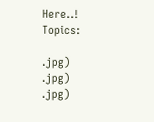Here..!
Topics:

.jpg)
.jpg)
.jpg)